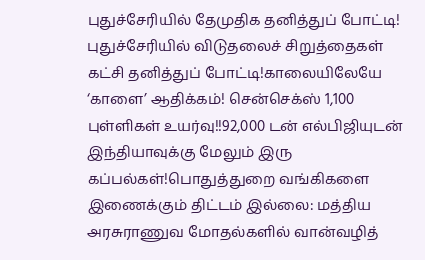புதுச்சேரியில் தேமுதிக தனித்துப் போட்டி! புதுச்சேரியில் விடுதலைச் சிறுத்தைகள் கட்சி தனித்துப் போட்டி!காலையிலேயே ‘காளை’ ஆதிக்கம்! சென்செக்ஸ் 1,100 புள்ளிகள் உயர்வு!!92,000 டன் எல்பிஜியுடன் இந்தியாவுக்கு மேலும் இரு கப்பல்கள்!பொதுத்துறை வங்கிகளை இணைக்கும் திட்டம் இல்லை: மத்திய அரசுராணுவ மோதல்களில் வான்வழித்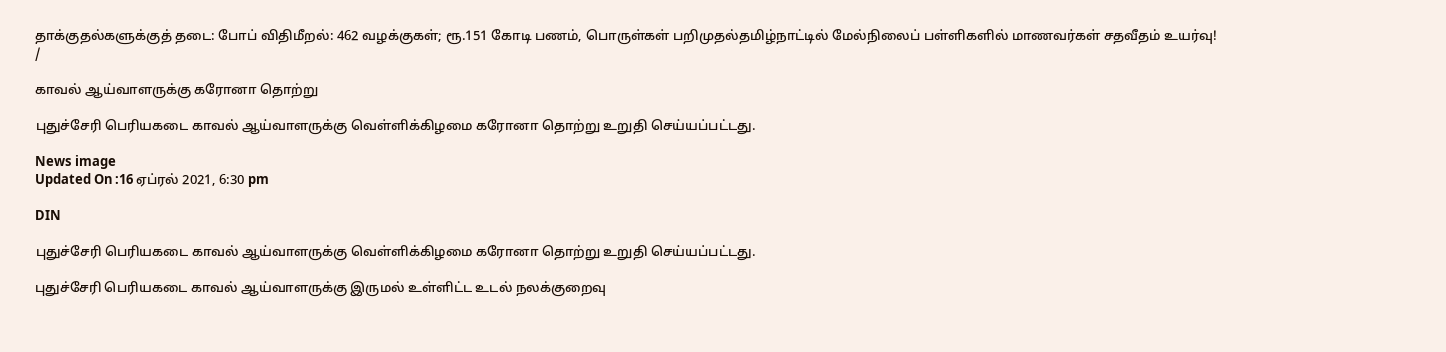தாக்குதல்களுக்குத் தடை: போப் விதிமீறல்: 462 வழக்குகள்; ரூ.151 கோடி பணம், பொருள்கள் பறிமுதல்தமிழ்நாட்டில் மேல்நிலைப் பள்ளிகளில் மாணவர்கள் சதவீதம் உயர்வு!
/

காவல் ஆய்வாளருக்கு கரோனா தொற்று

புதுச்சேரி பெரியகடை காவல் ஆய்வாளருக்கு வெள்ளிக்கிழமை கரோனா தொற்று உறுதி செய்யப்பட்டது.

News image
Updated On :16 ஏப்ரல் 2021, 6:30 pm

DIN

புதுச்சேரி பெரியகடை காவல் ஆய்வாளருக்கு வெள்ளிக்கிழமை கரோனா தொற்று உறுதி செய்யப்பட்டது.

புதுச்சேரி பெரியகடை காவல் ஆய்வாளருக்கு இருமல் உள்ளிட்ட உடல் நலக்குறைவு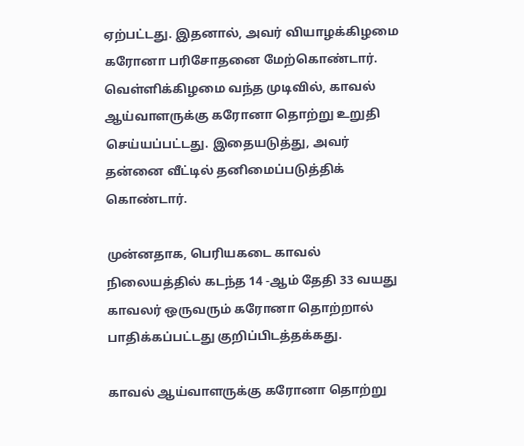ஏற்பட்டது. இதனால், அவர் வியாழக்கிழமை கரோனா பரிசோதனை மேற்கொண்டார். வெள்ளிக்கிழமை வந்த முடிவில், காவல் ஆய்வாளருக்கு கரோனா தொற்று உறுதி செய்யப்பட்டது. இதையடுத்து, அவர் தன்னை வீட்டில் தனிமைப்படுத்திக் கொண்டார்.

முன்னதாக, பெரியகடை காவல் நிலையத்தில் கடந்த 14 -ஆம் தேதி 33 வயது காவலர் ஒருவரும் கரோனா தொற்றால் பாதிக்கப்பட்டது குறிப்பிடத்தக்கது.

காவல் ஆய்வாளருக்கு கரோனா தொற்று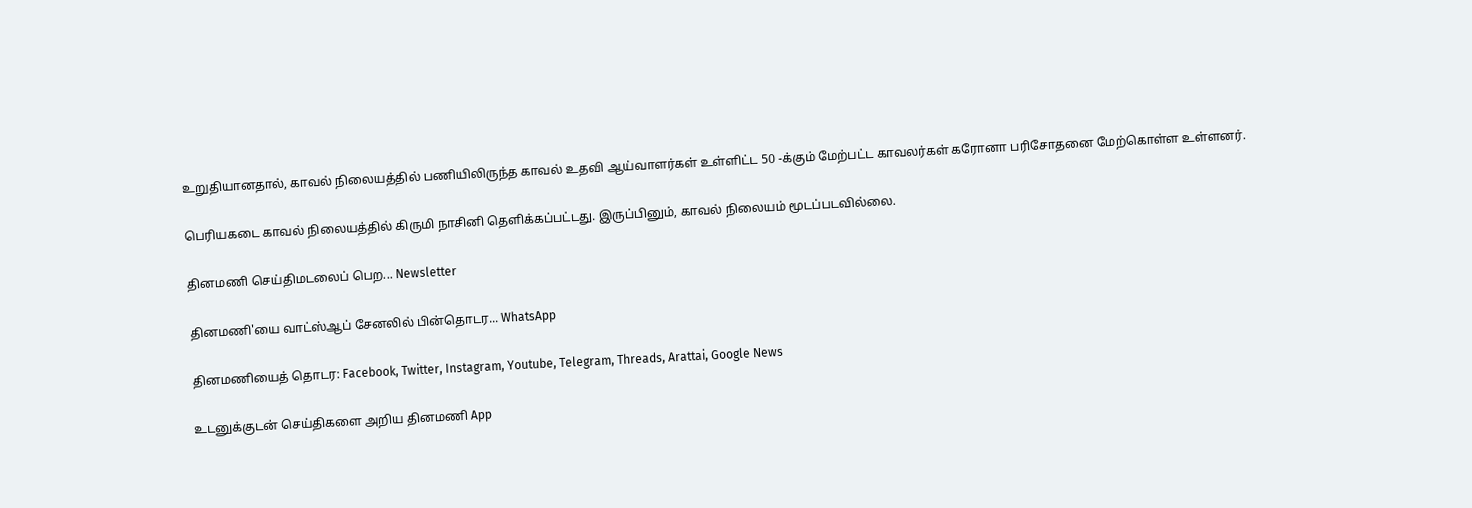உறுதியானதால், காவல் நிலையத்தில் பணியிலிருந்த காவல் உதவி ஆய்வாளர்கள் உள்ளிட்ட 50 -க்கும் மேற்பட்ட காவலர்கள் கரோனா பரிசோதனை மேற்கொள்ள உள்ளனர்.

பெரியகடை காவல் நிலையத்தில் கிருமி நாசினி தெளிக்கப்பட்டது. இருப்பினும், காவல் நிலையம் மூடப்படவில்லை.

தினமணி செய்திமடலைப் பெற... Newsletter

தினமணி'யை வாட்ஸ்ஆப் சேனலில் பின்தொடர... WhatsApp

தினமணியைத் தொடர: Facebook, Twitter, Instagram, Youtube, Telegram, Threads, Arattai, Google News

உடனுக்குடன் செய்திகளை அறிய தினமணி App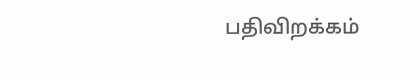பதிவிறக்கம்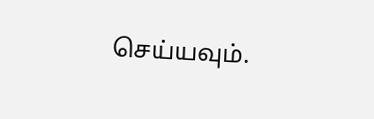செய்யவும்.